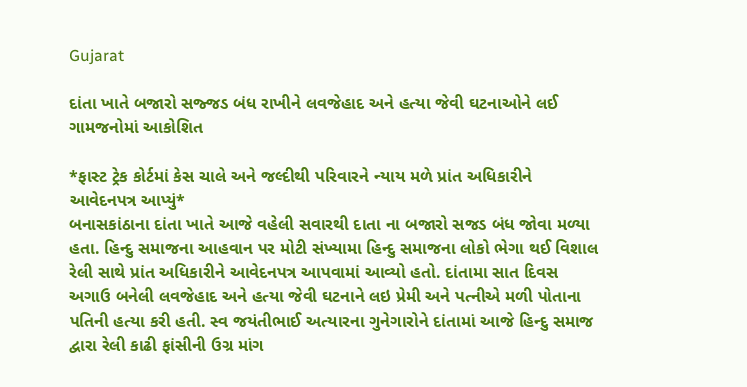Gujarat

દાંતા ખાતે બજારો સજ્જડ બંધ રાખીને લવજેહાદ અને હત્યા જેવી ઘટનાઓને લઈ ગામજનોમાં આકોશિત

*ફાસ્ટ ટ્રેક કોર્ટમાં કેસ ચાલે અને જલ્દીથી પરિવારને ન્યાય મળે પ્રાંત અધિકારીને આવેદનપત્ર આપ્યું*
બનાસકાંઠાના દાંતા ખાતે આજે વહેલી સવારથી દાતા ના બજારો સજડ બંધ જોવા મળ્યા હતા. હિન્દુ સમાજના આહવાન પર મોટી સંખ્યામા હિન્દુ સમાજના લોકો ભેગા થઈ વિશાલ રેલી સાથે પ્રાંત અધિકારીને આવેદનપત્ર આપવામાં આવ્યો હતો. દાંતામા સાત દિવસ અગાઉ બનેલી લવજેહાદ અને હત્યા જેવી ઘટનાને લઇ પ્રેમી અને પત્નીએ મળી પોતાના પતિની હત્યા કરી હતી. સ્વ જયંતીભાઈ અત્યારના ગુનેગારોને દાંતામાં આજે હિન્દુ સમાજ દ્વારા રેલી કાઢી ફાંસીની ઉગ્ર માંગ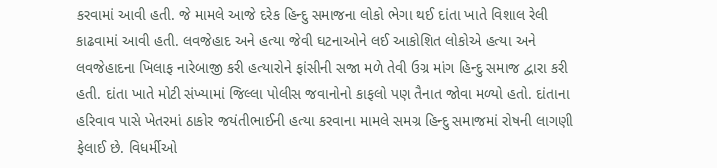કરવામાં આવી હતી. જે મામલે આજે દરેક હિન્દુ સમાજના લોકો ભેગા થઈ દાંતા ખાતે વિશાલ રેલી કાઢવામાં આવી હતી. લવજેહાદ અને હત્યા જેવી ઘટનાઓને લઈ આકોશિત લોકોએ હત્યા અને લવજેહાદના ખિલાફ નારેબાજી કરી હત્યારોને ફાંસીની સજા મળે તેવી ઉગ્ર માંગ હિન્દુ સમાજ દ્વારા કરી હતી. દાંતા ખાતે મોટી સંખ્યામાં જિલ્લા પોલીસ જવાનોનો કાફલો પણ તૈનાત જોવા મળ્યો હતો. દાંતાના હરિવાવ પાસે ખેતરમાં ઠાકોર જયંતીભાઈની હત્યા કરવાના મામલે સમગ્ર હિન્દુ સમાજમાં રોષની લાગણી ફેલાઈ છે. વિધર્મીઓ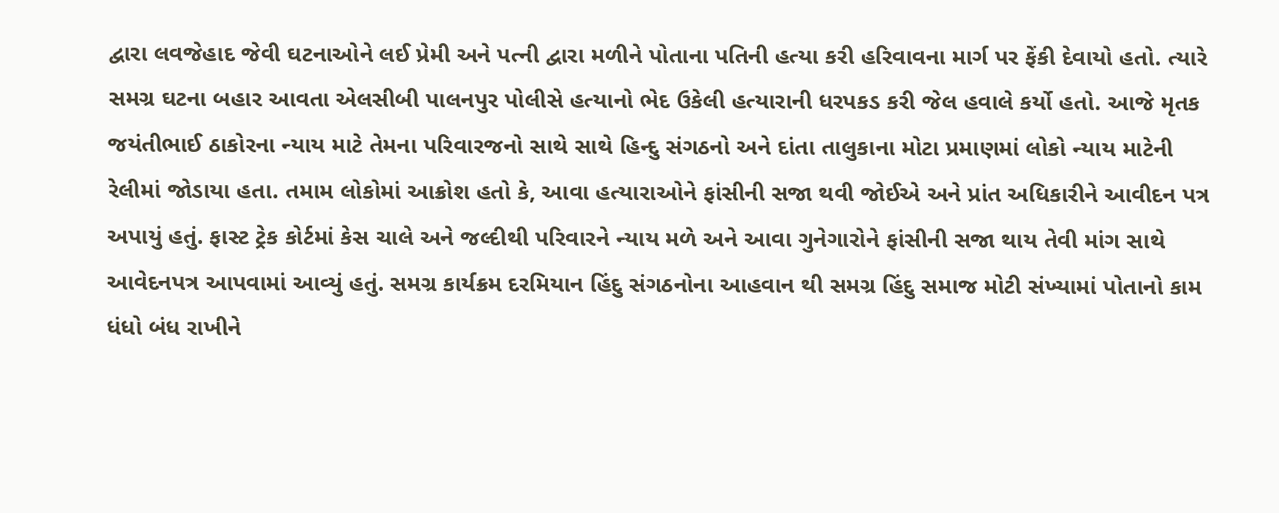દ્વારા લવજેહાદ જેવી ઘટનાઓને લઈ પ્રેમી અને પત્ની દ્વારા મળીને પોતાના પતિની હત્યા કરી હરિવાવના માર્ગ પર ફેંકી દેવાયો હતો. ત્યારે સમગ્ર ઘટના બહાર આવતા એલસીબી પાલનપુર પોલીસે હત્યાનો ભેદ ઉકેલી હત્યારાની ધરપકડ કરી જેલ હવાલે કર્યો હતો. આજે મૃતક જયંતીભાઈ ઠાકોરના ન્યાય માટે તેમના પરિવારજનો સાથે સાથે હિન્દુ સંગઠનો અને દાંતા તાલુકાના મોટા પ્રમાણમાં લોકો ન્યાય માટેની રેલીમાં જોડાયા હતા. તમામ લોકોમાં આક્રોશ હતો કે, આવા હત્યારાઓને ફાંસીની સજા થવી જોઈએ અને પ્રાંત અધિકારીને આવીદન પત્ર અપાયું હતું. ફાસ્ટ ટ્રેક કોર્ટમાં કેસ ચાલે અને જલ્દીથી પરિવારને ન્યાય મળે અને આવા ગુનેગારોને ફાંસીની સજા થાય તેવી માંગ સાથે આવેદનપત્ર આપવામાં આવ્યું હતું. સમગ્ર કાર્યક્રમ દરમિયાન હિંદુ સંગઠનોના આહવાન થી સમગ્ર હિંદુ સમાજ મોટી સંખ્યામાં પોતાનો કામ ધંધો બંધ રાખીને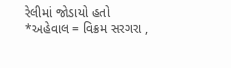રેલીમાં જોડાયો હતો
*અહેવાલ = વિક્રમ સરગરા ,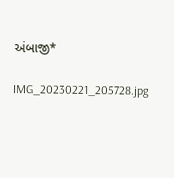અંબાજી*

IMG_20230221_205728.jpg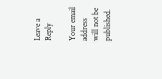Leave a Reply

Your email address will not be published.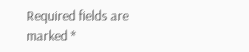Required fields are marked *